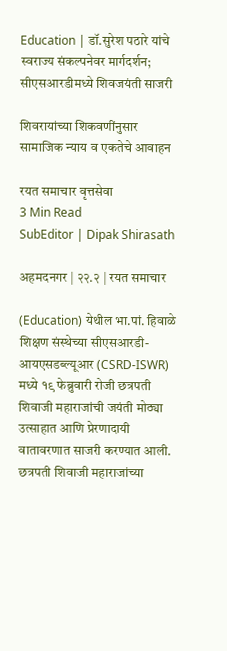Education | डॉ.सुरेश पठारे यांचे स्वराज्य संकल्पनेवर मार्गदर्शन; सीएसआरडीमध्ये शिवजयंती साजरी

शिवरायांच्या शिकवणींनुसार सामाजिक न्याय व एकतेचे आवाहन

रयत समाचार वृत्तसेवा
3 Min Read
SubEditor | Dipak Shirasath

अहमदनगर | २२.२ | रयत समाचार

(Education) येथील भा.पां. हिवाळे शिक्षण संस्थेच्या सीएसआरडी-आयएसडब्ल्यूआर (CSRD-ISWR) मध्ये १९ फेब्रुवारी रोजी छत्रपती शिवाजी महाराजांची जयंती मोठ्या उत्साहात आणि प्रेरणादायी वातावरणात साजरी करण्यात आली. छत्रपती शिवाजी महाराजांच्या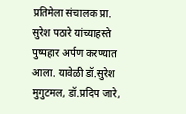प्रतिमेला संचालक प्रा. सुरेश पठारे यांच्याहस्ते पुष्पहार अर्पण करण्यात आला. यावेळी डॉ.सुरेश मुगुटमल, डॉ.प्रदिप जारे,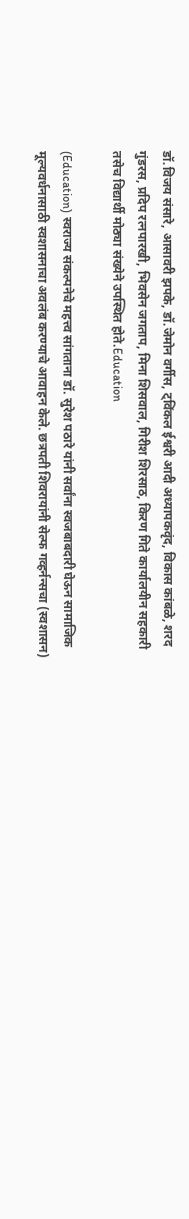डॉ.विजय संसारे, आसावरी झपके, डॉ.जेमोन वर्गीस, ट्विंकल ईश्वरी आदी अध्यापकवृंद, विकास कांबळे, शरद गुंडरस, प्रदिप रत्नपारखी, भिवसेन जगताप, मिना शिसवाल, गिरीश शिरसाठ, किरण गिते कार्यालयीन सहकारी तसेच विद्यार्थी मोठ्या संख्येने उपस्थित होते.Education

(Education) स्वराज्य संकल्पनेचे महत्त्व सांगताना डॉ. सुरेश पठारे यांनी सर्वांना स्वजबाबदारी घेऊन सामाजिक मूल्यवर्धनासाठी स्वशासनाचा अवलंब करण्याचे आवाहन केले. छत्रपती शिवरायांनी सेल्फ गव्हर्नन्सचा (स्वशासन)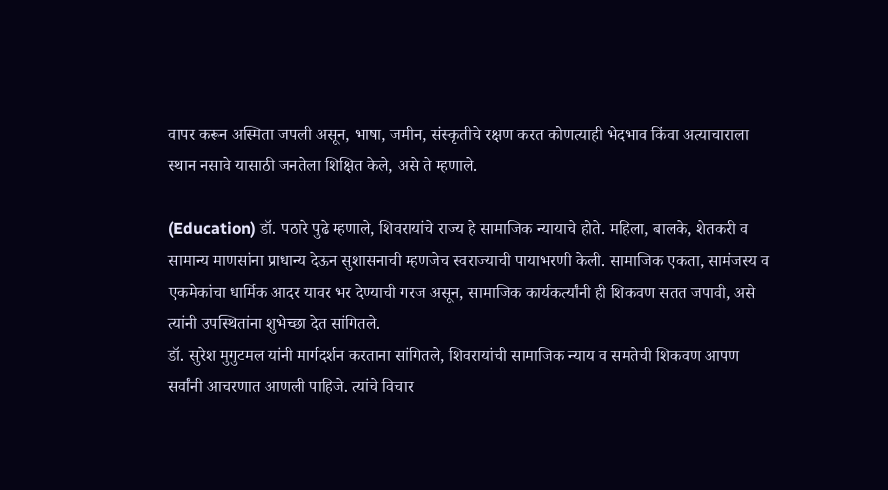वापर करून अस्मिता जपली असून, भाषा, जमीन, संस्कृतीचे रक्षण करत कोणत्याही भेदभाव किंवा अत्याचाराला स्थान नसावे यासाठी जनतेला शिक्षित केले, असे ते म्हणाले.

(Education) डॉ. पठारे पुढे म्हणाले, शिवरायांचे राज्य हे सामाजिक न्यायाचे होते. महिला, बालके, शेतकरी व सामान्य माणसांना प्राधान्य देऊन सुशासनाची म्हणजेच स्वराज्याची पायाभरणी केली. सामाजिक एकता, सामंजस्य व एकमेकांचा धार्मिक आदर यावर भर देण्याची गरज असून, सामाजिक कार्यकर्त्यांनी ही शिकवण सतत जपावी, असे त्यांनी उपस्थितांना शुभेच्छा देत सांगितले.
डॉ. सुरेश मुगुटमल यांनी मार्गदर्शन करताना सांगितले, शिवरायांची सामाजिक न्याय व समतेची शिकवण आपण सर्वांनी आचरणात आणली पाहिजे. त्यांचे विचार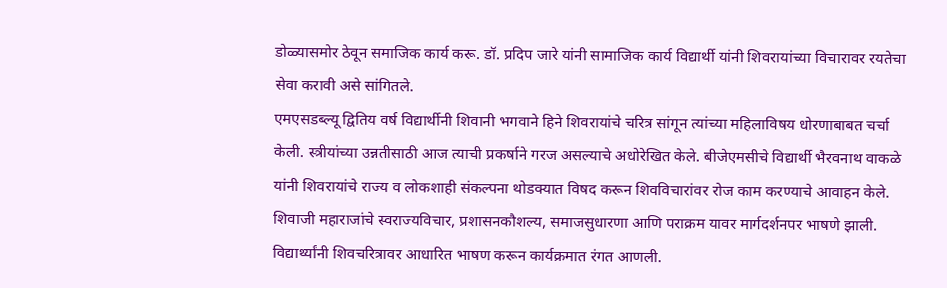डोळ्यासमोर ठेवून समाजिक कार्य करू. डॉ. प्रदिप जारे यांनी सामाजिक कार्य विद्यार्थी यांनी शिवरायांच्या विचारावर रयतेचा सेवा करावी असे सांगितले.
एमएसडब्ल्यू द्वितिय वर्ष विद्यार्थीनी शिवानी भगवाने हिने शिवरायांचे चरित्र सांगून त्यांच्या महिलाविषय धोरणाबाबत चर्चा केली. स्त्रीयांच्या उन्नतीसाठी आज त्याची प्रकर्षाने गरज असल्याचे अधोरेखित केले. बीजेएमसीचे विद्यार्थी भैरवनाथ वाकळे यांनी शिवरायांचे राज्य व लोकशाही संकल्पना थोडक्यात विषद करून शिवविचारांवर रोज काम करण्याचे आवाहन केले.
शिवाजी महाराजांचे स्वराज्यविचार, प्रशासनकौशल्य, समाजसुधारणा आणि पराक्रम यावर मार्गदर्शनपर भाषणे झाली. विद्यार्थ्यांनी शिवचरित्रावर आधारित भाषण करून कार्यक्रमात रंगत आणली.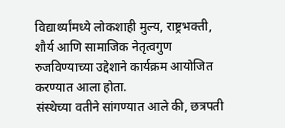विद्यार्थ्यांमध्ये लोकशाही मुल्य, राष्ट्रभक्ती, शौर्य आणि सामाजिक नेतृत्वगुण रुजविण्याच्या उद्देशाने कार्यक्रम आयोजित करण्यात आला होता.
संस्थेच्या वतीने सांगण्यात आले की, छत्रपती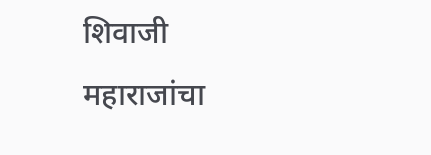शिवाजी महाराजांचा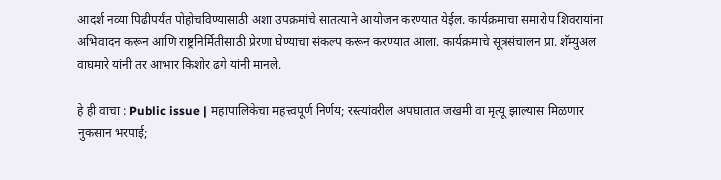आदर्श नव्या पिढीपर्यंत पोहोचविण्यासाठी अशा उपक्रमांचे सातत्याने आयोजन करण्यात येईल. कार्यक्रमाचा समारोप शिवरायांना अभिवादन करून आणि राष्ट्रनिर्मितीसाठी प्रेरणा घेण्याचा संकल्प करून करण्यात आला. कार्यक्रमाचे सूत्रसंचालन प्रा. शॅम्युअल वाघमारे यांनी तर आभार किशोर ढगे यांनी मानले.

हे ही वाचा : Public issue | महापालिकेचा महत्त्वपूर्ण निर्णय; रस्त्यांवरील अपघातात जखमी वा मृत्यू झाल्यास मिळणार नुकसान भरपाई;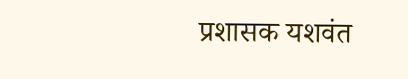प्रशासक यशवंत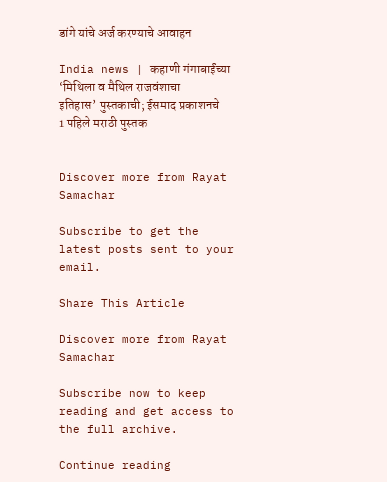डांगे यांचे अर्ज करण्याचे आवाहन

India news | कहाणी गंगाबाईंच्या ‘मिथिला व मैथिल राजवंशाचा इतिहास’ पुस्तकाची; ईसमाद प्रकाशनचे 1 पहिले मराठी पुस्तक


Discover more from Rayat Samachar

Subscribe to get the latest posts sent to your email.

Share This Article

Discover more from Rayat Samachar

Subscribe now to keep reading and get access to the full archive.

Continue reading